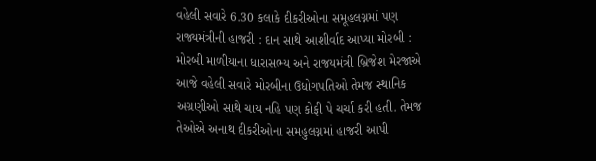વહેલી સવારે 6.30 કલાકે દીકરીઓના સમૂહલગ્નમાં પણ રાજ્યમંત્રીની હાજરી : દાન સાથે આશીર્વાદ આપ્યા મોરબી : મોરબી માળીયાના ધારાસભ્ય અને રાજયમંત્રી બ્રિજેશ મેરજાએ આજે વહેલી સવારે મોરબીના ઉધોગપતિઓ તેમજ સ્થાનિક અગ્રણીઓ સાથે ચાય નહિ પણ કોફી પે ચર્ચા કરી હતી. તેમજ તેઓએ અનાથ દીકરીઓના સમહુલગ્નમાં હાજરી આપી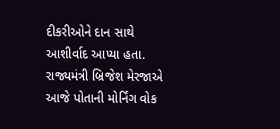દીકરીઓને દાન સાથે આશીર્વાદ આપ્યા હતા. રાજ્યમંત્રી બ્રિજેશ મેરજાએ આજે પોતાની મોર્નિંગ વોક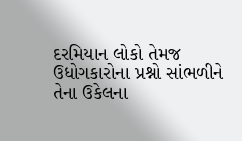દરમિયાન લોકો તેમજ ઉધોગકારોના પ્રશ્નો સાંભળીને તેના ઉકેલના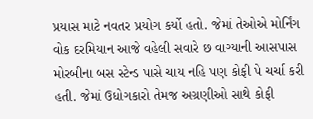પ્રયાસ માટે નવતર પ્રયોગ કર્યો હતો. જેમાં તેઓએ મોર્નિંગ વોક દરમિયાન આજે વહેલી સવારે છ વાગ્યાની આસપાસ મોરબીના બસ સ્ટેન્ડ પાસે ચાય નહિ પણ કોફી પે ચર્ચા કરી હતી. જેમાં ઉધોગકારો તેમજ અગ્રણીઓ સાથે કોફી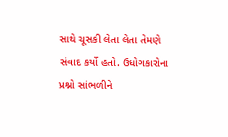સાથે ચૂસકી લેતા લેતા તેમણે સંવાદ કર્યો હતો. ઉધોગકારોના પ્રશ્નો સાંભળીને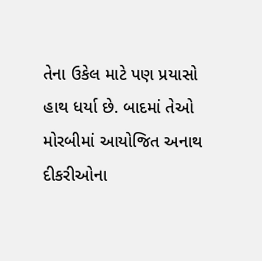તેના ઉકેલ માટે પણ પ્રયાસો હાથ ધર્યા છે. બાદમાં તેઓ મોરબીમાં આયોજિત અનાથ દીકરીઓના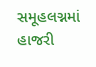સમૂહલગ્નમાં હાજરી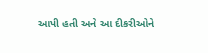આપી હતી અને આ દીકરીઓને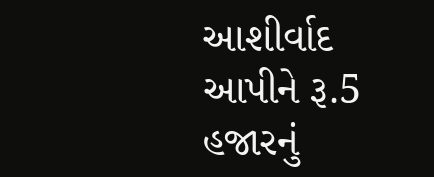આશીર્વાદ આપીને રૂ.5 હજારનું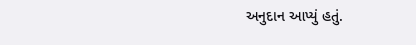અનુદાન આપ્યું હતું.